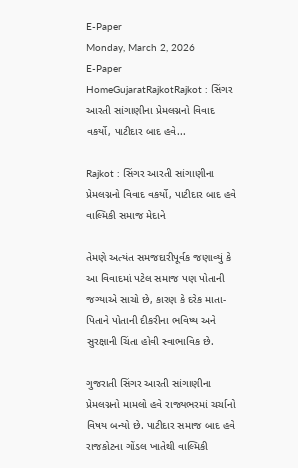E-Paper
Monday, March 2, 2026
E-Paper
HomeGujaratRajkotRajkot : સિંગર આરતી સાંગાણીના પ્રેમલગ્નનો વિવાદ વકર્યો, પાટીદાર બાદ હવે...

Rajkot : સિંગર આરતી સાંગાણીના પ્રેમલગ્નનો વિવાદ વકર્યો, પાટીદાર બાદ હવે વાલ્મિકી સમાજ મેદાને

તેમણે અત્યંત સમજદારીપૂર્વક જણાવ્યું કે આ વિવાદમાં પટેલ સમાજ પણ પોતાની જગ્યાએ સાચો છે, કારણ કે દરેક માતા-પિતાને પોતાની દીકરીના ભવિષ્ય અને સુરક્ષાની ચિંતા હોવી સ્વાભાવિક છે.

ગુજરાતી સિંગર આરતી સાંગાણીના પ્રેમલગ્નનો મામલો હવે રાજ્યભરમાં ચર્ચાનો વિષય બન્યો છે. પાટીદાર સમાજ બાદ હવે રાજકોટના ગોંડલ ખાતેથી વાલ્મિકી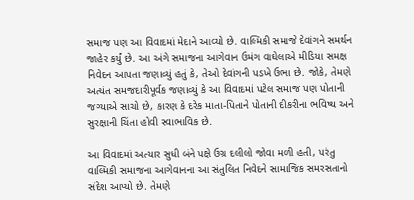સમાજ પણ આ વિવાદમાં મેદાને આવ્યો છે. વાલ્મિકી સમાજે દેવાંગને સમર્થન જાહેર કર્યું છે. આ અંગે સમાજના આગેવાન ઉમંગ વાઘેલાએ મીડિયા સમક્ષ નિવેદન આપતા જણાવ્યું હતું કે, તેઓ દેવાંગની પડખે ઉભા છે. જોકે, તેમણે અત્યંત સમજદારીપૂર્વક જણાવ્યું કે આ વિવાદમાં પટેલ સમાજ પણ પોતાની જગ્યાએ સાચો છે, કારણ કે દરેક માતા-પિતાને પોતાની દીકરીના ભવિષ્ય અને સુરક્ષાની ચિંતા હોવી સ્વાભાવિક છે.

આ વિવાદમાં અત્યાર સુધી બંને પક્ષે ઉગ્ર દલીલો જોવા મળી હતી, પરંતુ વાલ્મિકી સમાજના આગેવાનના આ સંતુલિત નિવેદને સામાજિક સમરસતાનો સંદેશ આપ્યો છે. તેમણે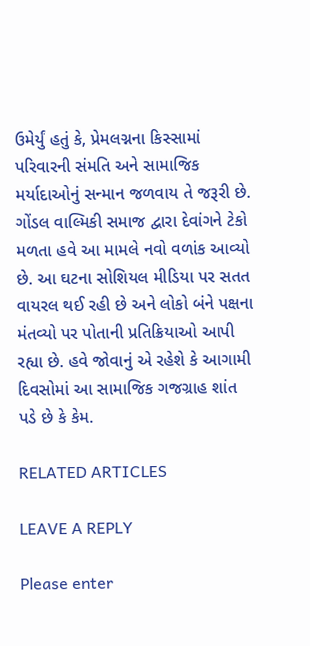ઉમેર્યું હતું કે, પ્રેમલગ્નના કિસ્સામાં પરિવારની સંમતિ અને સામાજિક મર્યાદાઓનું સન્માન જળવાય તે જરૂરી છે. ગોંડલ વાલ્મિકી સમાજ દ્વારા દેવાંગને ટેકો મળતા હવે આ મામલે નવો વળાંક આવ્યો છે. આ ઘટના સોશિયલ મીડિયા પર સતત વાયરલ થઈ રહી છે અને લોકો બંને પક્ષના મંતવ્યો પર પોતાની પ્રતિક્રિયાઓ આપી રહ્યા છે. હવે જોવાનું એ રહેશે કે આગામી દિવસોમાં આ સામાજિક ગજગ્રાહ શાંત પડે છે કે કેમ.

RELATED ARTICLES

LEAVE A REPLY

Please enter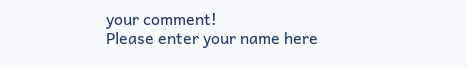your comment!
Please enter your name here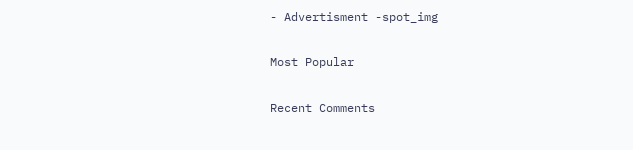- Advertisment -spot_img

Most Popular

Recent Comments